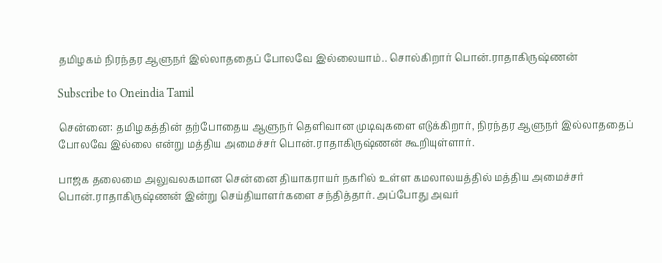தமிழகம் நிரந்தர ஆளுநர் இல்லாததைப் போலவே இல்லையாம்.. சொல்கிறார் பொன்.ராதாகிருஷ்ணன்

Subscribe to Oneindia Tamil

சென்னை: தமிழகத்தின் தற்போதைய ஆளுநர் தெளிவான முடிவுகளை எடுக்கிறார், நிரந்தர ஆளுநர் இல்லாததைப் போலவே இல்லை என்று மத்திய அமைச்சர் பொன்.ராதாகிருஷ்ணன் கூறியுள்ளார்.

பாஜக தலைமை அலுவலகமான சென்னை தியாகராயர் நகரில் உள்ள கமலாலயத்தில் மத்திய அமைச்சர் பொன்.ராதாகிருஷ்ணன் இன்று செய்தியாளர்களை சந்தித்தார். அப்போது அவர்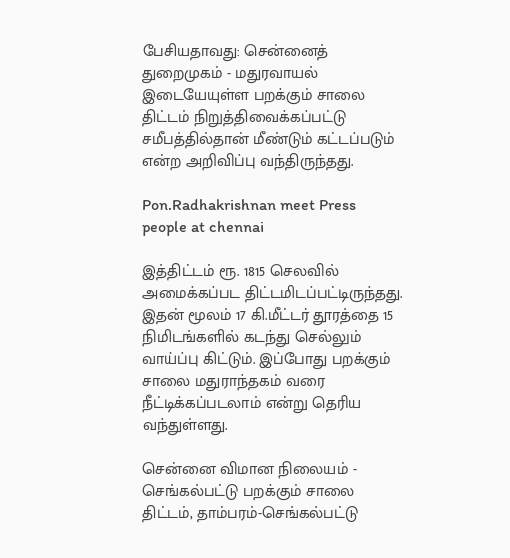பேசியதாவது: சென்னைத் துறைமுகம் - மதுரவாயல் இடையேயுள்ள பறக்கும் சாலை திட்டம் நிறுத்திவைக்கப்பட்டு சமீபத்தில்தான் மீண்டும் கட்டப்படும் என்ற அறிவிப்பு வந்திருந்தது.

Pon.Radhakrishnan meet Press people at chennai

இத்திட்டம் ரூ. 1815 செலவில் அமைக்கப்பட திட்டமிடப்பட்டிருந்தது. இதன் மூலம் 17 கி.மீட்டர் தூரத்தை 15 நிமிடங்களில் கடந்து செல்லும் வாய்ப்பு கிட்டும். இப்போது பறக்கும் சாலை மதுராந்தகம் வரை நீட்டிக்கப்படலாம் என்று தெரிய வந்துள்ளது.

சென்னை விமான நிலையம் - செங்கல்பட்டு பறக்கும் சாலை திட்டம், தாம்பரம்-செங்கல்பட்டு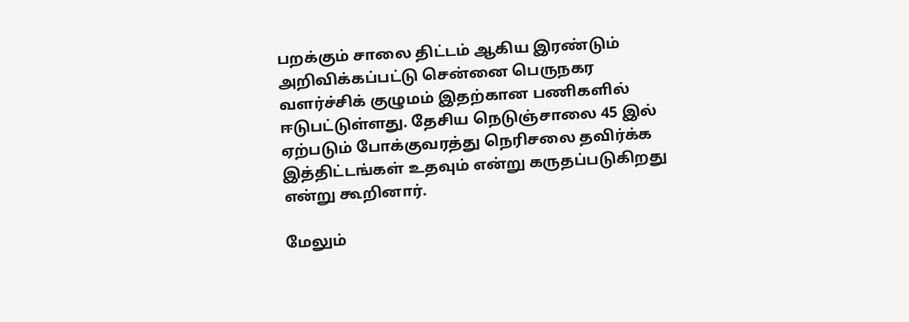பறக்கும் சாலை திட்டம் ஆகிய இரண்டும் அறிவிக்கப்பட்டு சென்னை பெருநகர வளர்ச்சிக் குழுமம் இதற்கான பணிகளில் ஈடுபட்டுள்ளது. தேசிய நெடுஞ்சாலை 45 இல் ஏற்படும் போக்குவரத்து நெரிசலை தவிர்க்க இத்திட்டங்கள் உதவும் என்று கருதப்படுகிறது என்று கூறினார்.

மேலும்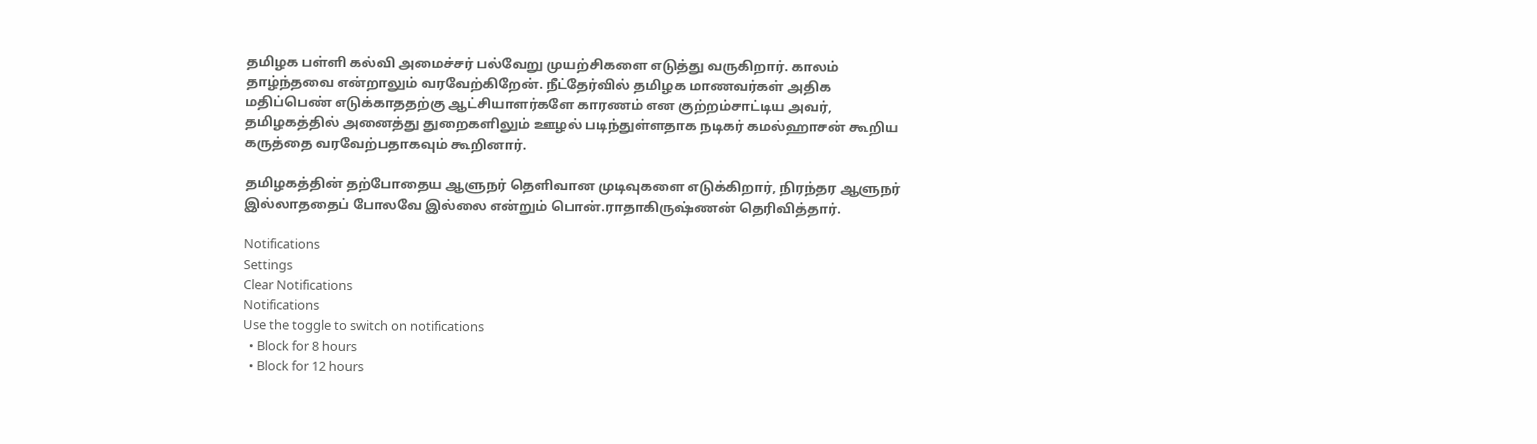தமிழக பள்ளி கல்வி அமைச்சர் பல்வேறு முயற்சிகளை எடுத்து வருகிறார். காலம் தாழ்ந்தவை என்றாலும் வரவேற்கிறேன். நீட்தேர்வில் தமிழக மாணவர்கள் அதிக மதிப்பெண் எடுக்காததற்கு ஆட்சியாளர்களே காரணம் என குற்றம்சாட்டிய அவர், தமிழகத்தில் அனைத்து துறைகளிலும் ஊழல் படிந்துள்ளதாக நடிகர் கமல்ஹாசன் கூறிய கருத்தை வரவேற்பதாகவும் கூறினார்.

தமிழகத்தின் தற்போதைய ஆளுநர் தெளிவான முடிவுகளை எடுக்கிறார், நிரந்தர ஆளுநர் இல்லாததைப் போலவே இல்லை என்றும் பொன்.ராதாகிருஷ்ணன் தெரிவித்தார்.

Notifications
Settings
Clear Notifications
Notifications
Use the toggle to switch on notifications
  • Block for 8 hours
  • Block for 12 hours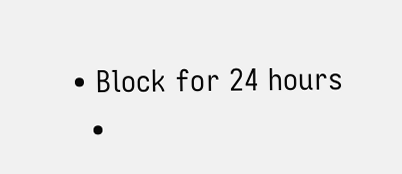• Block for 24 hours
  •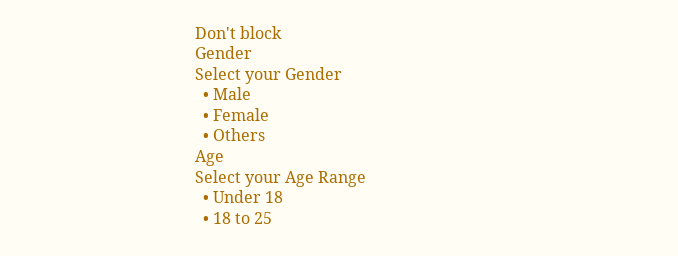Don't block
Gender
Select your Gender
  • Male
  • Female
  • Others
Age
Select your Age Range
  • Under 18
  • 18 to 25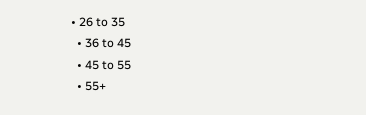• 26 to 35
  • 36 to 45
  • 45 to 55
  • 55+